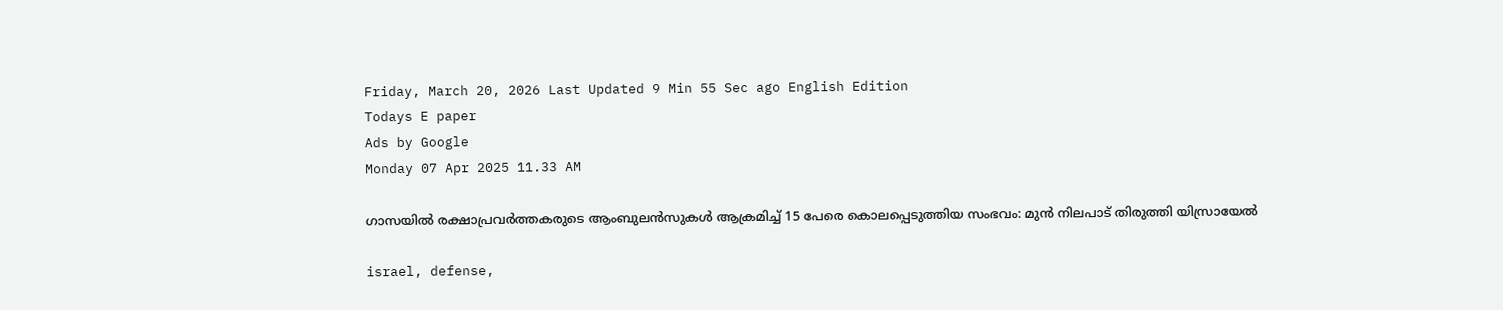Friday, March 20, 2026 Last Updated 9 Min 55 Sec ago English Edition
Todays E paper
Ads by Google
Monday 07 Apr 2025 11.33 AM

ഗാസയില്‍ രക്ഷാപ്രവര്‍ത്തകരുടെ ആംബുലന്‍സുകള്‍ ആക്രമിച്ച് 15 പേരെ കൊലപ്പെടുത്തിയ സംഭവം: മുന്‍ നിലപാട് തിരുത്തി യിസ്രായേല്‍

israel, defense,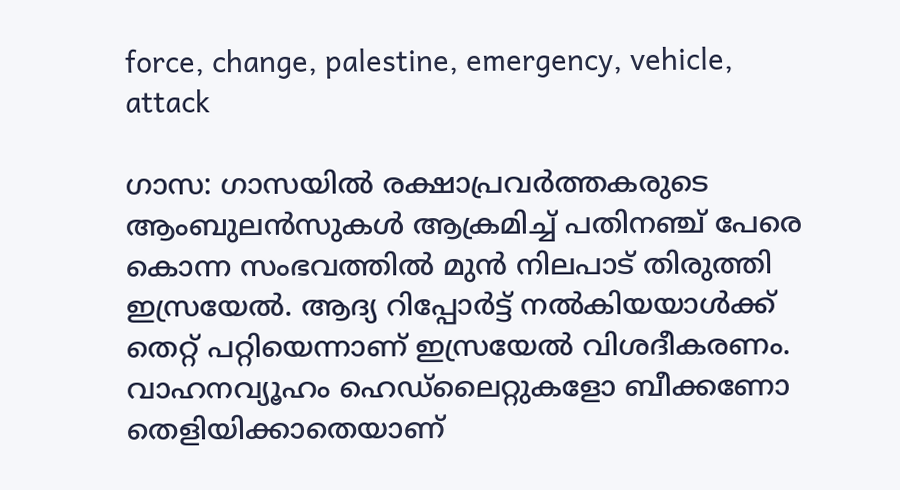force, change, palestine, emergency, vehicle, attack

ഗാസ: ഗാസയില്‍ രക്ഷാപ്രവര്‍ത്തകരുടെ ആംബുലന്‍സുകള്‍ ആക്രമിച്ച് പതിനഞ്ച് പേരെ കൊന്ന സംഭവത്തില്‍ മുന്‍ നിലപാട് തിരുത്തി ഇസ്രയേല്‍. ആദ്യ റിപ്പോര്‍ട്ട് നല്‍കിയയാള്‍ക്ക് തെറ്റ് പറ്റിയെന്നാണ് ഇസ്രയേല്‍ വിശദീകരണം. വാഹനവ്യൂഹം ഹെഡ്‌ലൈറ്റുകളോ ബീക്കണോ തെളിയിക്കാതെയാണ്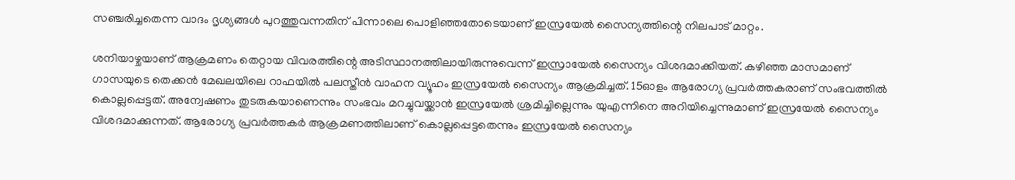സഞ്ചരിച്ചതെന്ന വാദം ദൃശ്യങ്ങള്‍ പുറത്തുവന്നതിന് പിന്നാലെ പൊളിഞ്ഞതോടെയാണ് ഇസ്രയേല്‍ സൈന്യത്തിന്റെ നിലപാട് മാറ്റം.

ശനിയാഴ്ചയാണ് ആക്രമണം തെറ്റായ വിവരത്തിന്റെ അടിസ്ഥാനത്തിലായിരുന്നുവെന്ന് ഇസ്രായേല്‍ സൈന്യം വിശദമാക്കിയത്. കഴിഞ്ഞ മാസമാണ് ഗാസയുടെ തെക്കന്‍ മേഖലയിലെ റാഫയില്‍ പലസ്തീന്‍ വാഹന വ്യൂഹം ഇസ്രയേല്‍ സൈന്യം ആക്രമിച്ചത്. 15ഓളം ആരോഗ്യ പ്രവര്‍ത്തകരാണ് സംഭവത്തില്‍ കൊല്ലപ്പെട്ടത്. അന്വേഷണം തുടരുകയാണെന്നും സംഭവം മറച്ചുവയ്ക്കാന്‍ ഇസ്രയേല്‍ ശ്രമിച്ചില്ലെന്നും യുഎന്നിനെ അറിയിച്ചെന്നുമാണ് ഇസ്രയേല്‍ സൈന്യം വിശദമാക്കുന്നത്. ആരോഗ്യ പ്രവര്‍ത്തകര്‍ ആക്രമണത്തിലാണ് കൊല്ലപ്പെട്ടതെന്നും ഇസ്രയേല്‍ സൈന്യം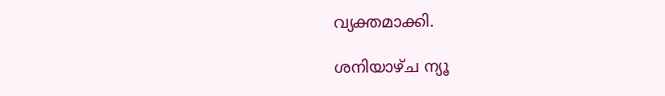വ്യക്തമാക്കി.

ശനിയാഴ്ച ന്യൂ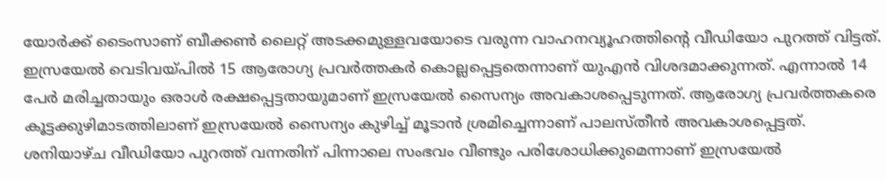യോര്‍ക്ക് ടൈംസാണ് ബീക്കണ്‍ ലൈറ്റ് അടക്കമുള്ളവയോടെ വരുന്ന വാഹനവ്യൂഹത്തിന്റെ വീഡിയോ പുറത്ത് വിട്ടത്. ഇസ്രയേല്‍ വെടിവയ്പില്‍ 15 ആരോഗ്യ പ്രവര്‍ത്തകര്‍ കൊല്ലപ്പെട്ടതെന്നാണ് യുഎന്‍ വിശദമാക്കുന്നത്. എന്നാല്‍ 14 പേര്‍ മരിച്ചതായും ഒരാള്‍ രക്ഷപ്പെട്ടതായുമാണ് ഇസ്രയേല്‍ സൈന്യം അവകാശപ്പെടുന്നത്. ആരോഗ്യ പ്രവര്‍ത്തകരെ കൂട്ടക്കുഴിമാടത്തിലാണ് ഇസ്രയേല്‍ സൈന്യം കുഴിച്ച് മൂടാന്‍ ശ്രമിച്ചെന്നാണ് പാലസ്തീന്‍ അവകാശപ്പെട്ടത്. ശനിയാഴ്ച വീഡിയോ പുറത്ത് വന്നതിന് പിന്നാലെ സംഭവം വീണ്ടും പരിശോധിക്കുമെന്നാണ് ഇസ്രയേല്‍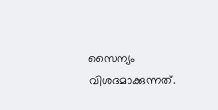സൈന്യം വിശദമാക്കുന്നത്.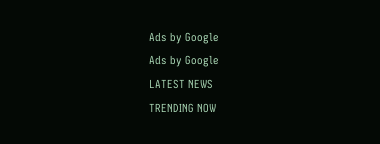Ads by Google
Ads by Google
LATEST NEWS
TRENDING NOW